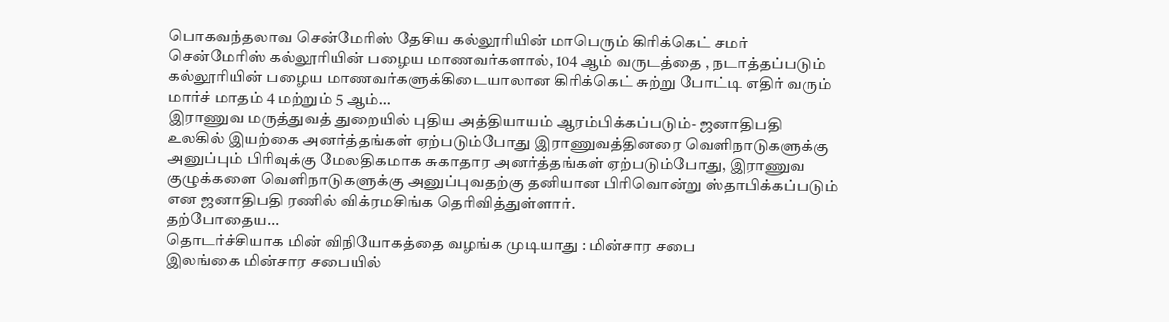பொகவந்தலாவ சென்மேரிஸ் தேசிய கல்லூரியின் மாபெரும் கிரிக்கெட் சமர்
சென்மேரிஸ் கல்லூரியின் பழைய மாணவர்களால், 104 ஆம் வருடத்தை , நடாத்தப்படும் கல்லூரியின் பழைய மாணவர்களுக்கிடையாலான கிரிக்கெட் சுற்று போட்டி எதிர் வரும் மார்ச் மாதம் 4 மற்றும் 5 ஆம்...
இராணுவ மருத்துவத் துறையில் புதிய அத்தியாயம் ஆரம்பிக்கப்படும்- ஜனாதிபதி
உலகில் இயற்கை அனர்த்தங்கள் ஏற்படும்போது இராணுவத்தினரை வெளிநாடுகளுக்கு அனுப்பும் பிரிவுக்கு மேலதிகமாக சுகாதார அனர்த்தங்கள் ஏற்படும்போது, இராணுவ குழுக்களை வெளிநாடுகளுக்கு அனுப்புவதற்கு தனியான பிரிவொன்று ஸ்தாபிக்கப்படும் என ஜனாதிபதி ரணில் விக்ரமசிங்க தெரிவித்துள்ளார்.
தற்போதைய...
தொடர்ச்சியாக மின் விநியோகத்தை வழங்க முடியாது : மின்சார சபை
இலங்கை மின்சார சபையில்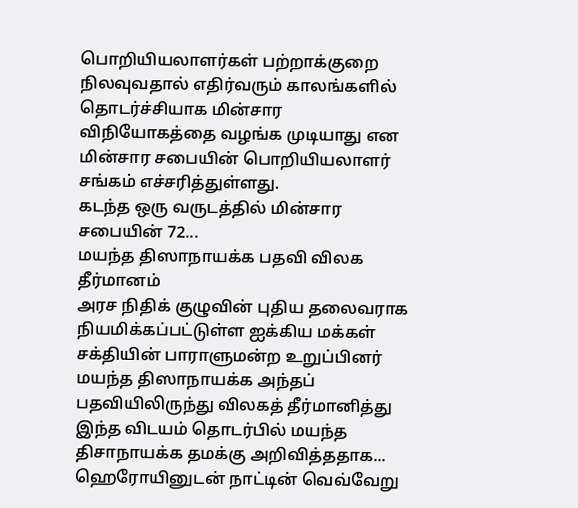பொறியியலாளர்கள் பற்றாக்குறை நிலவுவதால் எதிர்வரும் காலங்களில் தொடர்ச்சியாக மின்சார விநியோகத்தை வழங்க முடியாது என மின்சார சபையின் பொறியியலாளர் சங்கம் எச்சரித்துள்ளது.
கடந்த ஒரு வருடத்தில் மின்சார சபையின் 72...
மயந்த திஸாநாயக்க பதவி விலக தீர்மானம்
அரச நிதிக் குழுவின் புதிய தலைவராக நியமிக்கப்பட்டுள்ள ஐக்கிய மக்கள் சக்தியின் பாராளுமன்ற உறுப்பினர் மயந்த திஸாநாயக்க அந்தப் பதவியிலிருந்து விலகத் தீர்மானித்து இந்த விடயம் தொடர்பில் மயந்த திசாநாயக்க தமக்கு அறிவித்ததாக...
ஹெரோயினுடன் நாட்டின் வெவ்வேறு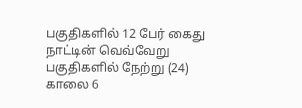பகுதிகளில் 12 பேர் கைது
நாட்டின் வெவ்வேறு பகுதிகளில் நேற்று (24) காலை 6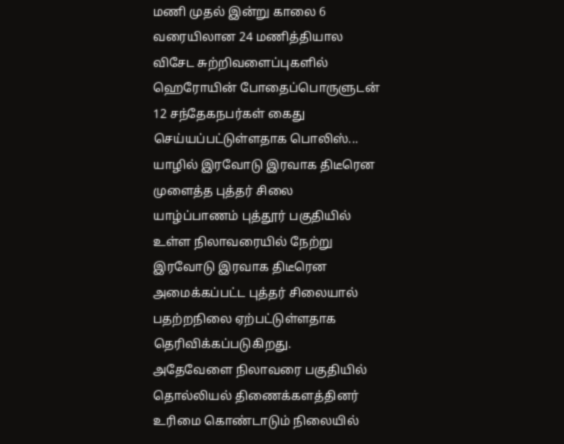மணி முதல் இன்று காலை 6 வரையிலான 24 மணித்தியால விசேட சுற்றிவளைப்புகளில் ஹெரோயின் போதைப்பொருளுடன் 12 சந்தேகநபர்கள் கைது செய்யப்பட்டுள்ளதாக பொலிஸ்...
யாழில் இரவோடு இரவாக திடீரென முளைத்த புத்தர் சிலை
யாழ்ப்பாணம் புத்தூர் பகுதியில் உள்ள நிலாவரையில் நேற்று இரவோடு இரவாக திடீரென அமைக்கப்பட்ட புத்தர் சிலையால் பதற்றநிலை ஏற்பட்டுள்ளதாக தெரிவிக்கப்படுகிறது.
அதேவேளை நிலாவரை பகுதியில் தொல்லியல் திணைக்களத்தினர் உரிமை கொண்டாடும் நிலையில்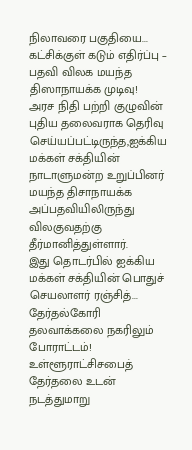நிலாவரை பகுதியை...
கட்சிக்குள் கடும் எதிர்ப்பு – பதவி விலக மயந்த திஸாநாயக்க முடிவு!
அரச நிதி பற்றி குழுவின் புதிய தலைவராக தெரிவு செய்யப்பட்டிருந்த,ஐக்கிய மக்கள் சக்தியின் நாடாளுமன்ற உறுப்பினர் மயந்த திசாநாயக்க அப்பதவியிலிருந்து விலகுவதற்கு தீர்மானித்துள்ளார்.
இது தொடர்பில் ஐக்கிய மக்கள் சக்தியின் பொதுச் செயலாளர் ரஞ்சித்...
தேர்தல்கோரி தலவாக்கலை நகரிலும் போராட்டம்!
உள்ளூராட்சிசபைத் தேர்தலை உடன் நடத்துமாறு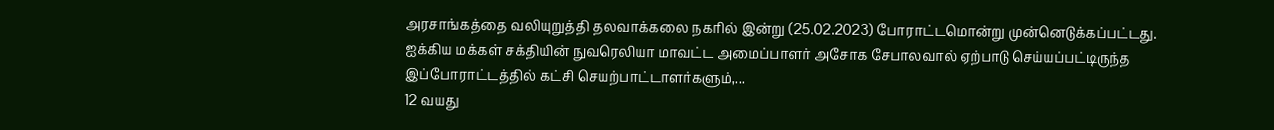அரசாங்கத்தை வலியுறுத்தி தலவாக்கலை நகரில் இன்று (25.02.2023) போராட்டமொன்று முன்னெடுக்கப்பட்டது.
ஐக்கிய மக்கள் சக்தியின் நுவரெலியா மாவட்ட அமைப்பாளர் அசோக சேபாலவால் ஏற்பாடு செய்யப்பட்டிருந்த இப்போராட்டத்தில் கட்சி செயற்பாட்டாளர்களும்,...
12 வயது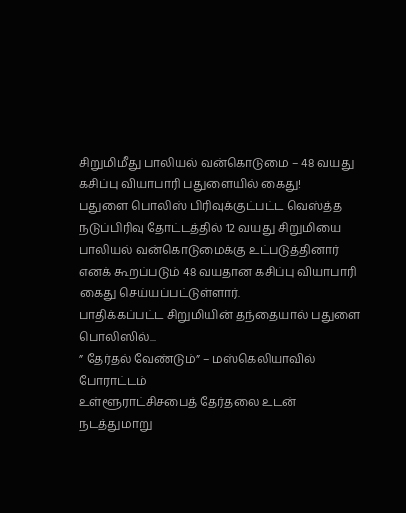சிறுமிமீது பாலியல் வன்கொடுமை – 48 வயது கசிப்பு வியாபாரி பதுளையில் கைது!
பதுளை பொலிஸ் பிரிவுக்குட்பட்ட வெஸ்த்த நடுப்பிரிவு தோட்டத்தில் 12 வயது சிறுமியை பாலியல் வன்கொடுமைக்கு உட்படுத்தினார் எனக் கூறப்படும் 48 வயதான கசிப்பு வியாபாரி கைது செய்யப்பட்டுள்ளார்.
பாதிக்கப்பட்ட சிறுமியின் தந்தையால் பதுளை பொலிஸில்...
” தேர்தல் வேண்டும்” – மஸ்கெலியாவில் போராட்டம்
உள்ளூராட்சிசபைத் தேர்தலை உடன் நடத்துமாறு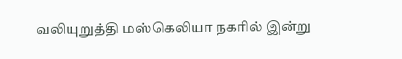வலியுறுத்தி மஸ்கெலியா நகரில் இன்று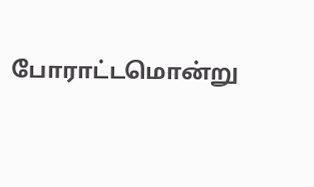போராட்டமொன்று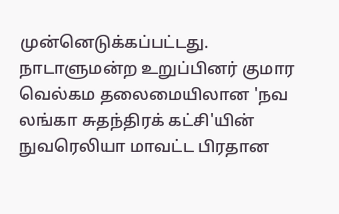முன்னெடுக்கப்பட்டது.
நாடாளுமன்ற உறுப்பினர் குமார வெல்கம தலைமையிலான 'நவ லங்கா சுதந்திரக் கட்சி'யின் நுவரெலியா மாவட்ட பிரதான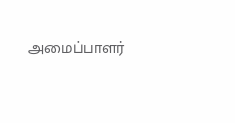அமைப்பாளர்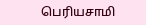பெரியசாமி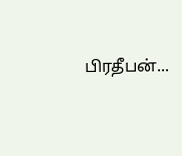பிரதீபன்...